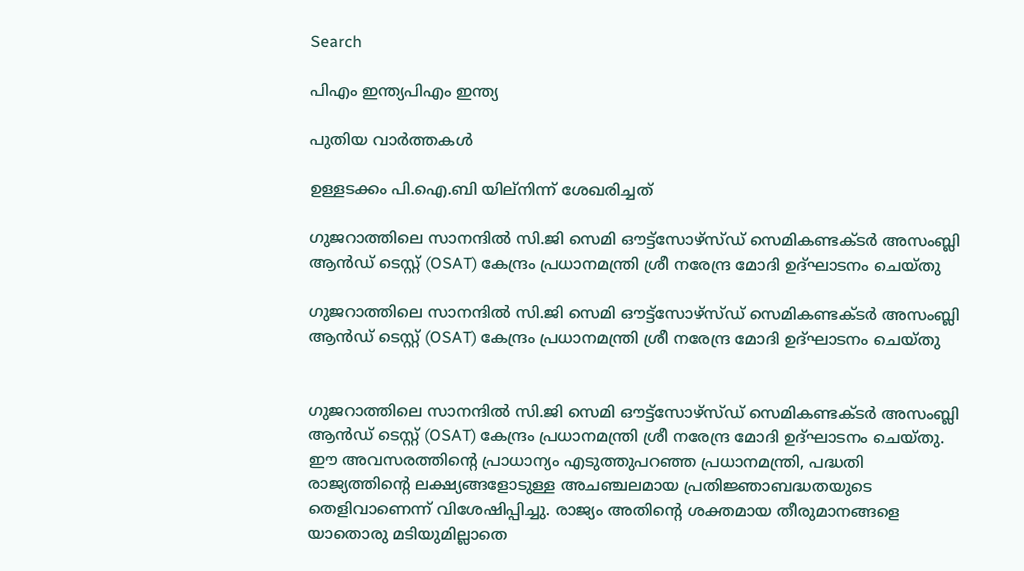Search

പിഎം ഇന്ത്യപിഎം ഇന്ത്യ

പുതിയ വാർത്തകൾ

ഉള്ളടക്കം പി.ഐ.ബി യില്നിന്ന് ശേഖരിച്ചത്

ഗുജറാത്തിലെ സാനന്ദിൽ സി.ജി സെമി ഔട്ട്‌സോഴ്‌സ്ഡ് സെമികണ്ടക്ടർ അസംബ്ലി ആൻഡ് ടെസ്റ്റ് (OSAT) കേന്ദ്രം പ്രധാനമന്ത്രി ശ്രീ നരേന്ദ്ര മോദി ഉദ്ഘാടനം ചെയ്തു

ഗുജറാത്തിലെ സാനന്ദിൽ സി.ജി സെമി ഔട്ട്‌സോഴ്‌സ്ഡ് സെമികണ്ടക്ടർ അസംബ്ലി ആൻഡ് ടെസ്റ്റ് (OSAT) കേന്ദ്രം പ്രധാനമന്ത്രി ശ്രീ നരേന്ദ്ര മോദി ഉദ്ഘാടനം ചെയ്തു


ഗുജറാത്തിലെ സാനന്ദിൽ സി.ജി സെമി ഔട്ട്‌സോഴ്‌സ്ഡ് സെമികണ്ടക്ടർ അസംബ്ലി ആൻഡ് ടെസ്റ്റ് (OSAT) കേന്ദ്രം പ്രധാനമന്ത്രി ശ്രീ നരേന്ദ്ര മോദി ഉദ്ഘാടനം ചെയ്തു. ഈ അവസരത്തിന്റെ പ്രാധാന്യം എടുത്തുപറഞ്ഞ പ്രധാനമന്ത്രി, പദ്ധതി രാജ്യത്തിന്റെ ലക്ഷ്യങ്ങളോടുള്ള അചഞ്ചലമായ പ്രതിജ്ഞാബദ്ധതയുടെ തെളിവാണെന്ന് വിശേഷിപ്പിച്ചു. രാജ്യം അതിന്റെ ശക്തമായ തീരുമാനങ്ങളെ യാതൊരു മടിയുമില്ലാതെ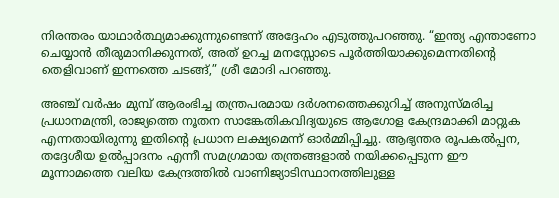നിരന്തരം യാഥാർത്ഥ്യമാക്കുന്നുണ്ടെന്ന് അദ്ദേഹം എടുത്തുപറഞ്ഞു. “ഇന്ത്യ എന്താണോ ചെയ്യാൻ തീരുമാനിക്കുന്നത്, അത് ഉറച്ച മനസ്സോടെ പൂർത്തിയാക്കുമെന്നതിന്റെ തെളിവാണ് ഇന്നത്തെ ചടങ്ങ്,” ശ്രീ മോദി പറഞ്ഞു.

അഞ്ച് വർഷം മുമ്പ് ആരംഭിച്ച തന്ത്രപരമായ ദർശനത്തെക്കുറിച്ച് അനുസ്മരിച്ച പ്രധാനമന്ത്രി, രാജ്യത്തെ നൂതന സാങ്കേതികവിദ്യയുടെ ആഗോള കേന്ദ്രമാക്കി മാറ്റുക എന്നതായിരുന്നു ഇതിന്റെ പ്രധാന ലക്ഷ്യമെന്ന് ഓർമ്മിപ്പിച്ചു. ആഭ്യന്തര രൂപകൽപ്പന, തദ്ദേശീയ ഉൽപ്പാദനം എന്നീ സമഗ്രമായ തന്ത്രങ്ങളാൽ നയിക്കപ്പെടുന്ന ഈ മൂന്നാമത്തെ വലിയ കേന്ദ്രത്തിൽ വാണിജ്യാടിസ്ഥാനത്തിലുള്ള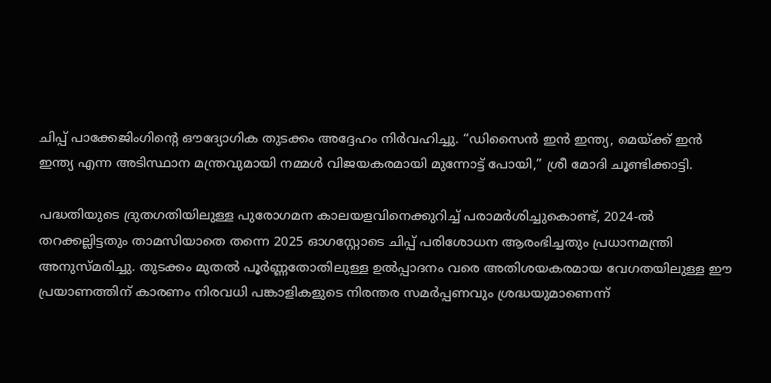ചിപ്പ് പാക്കേജിംഗിന്റെ ഔദ്യോഗിക തുടക്കം അദ്ദേഹം നിർവഹിച്ചു. “ഡിസൈൻ ഇൻ ഇന്ത്യ, മെയ്ക്ക് ഇൻ ഇന്ത്യ എന്ന അടിസ്ഥാന മന്ത്രവുമായി നമ്മൾ വിജയകരമായി മുന്നോട്ട് പോയി,” ശ്രീ മോദി ചൂണ്ടിക്കാട്ടി.

പദ്ധതിയുടെ ദ്രുതഗതിയിലുള്ള പുരോഗമന കാലയളവിനെക്കുറിച്ച് പരാമർശിച്ചുകൊണ്ട്, 2024-ൽ തറക്കല്ലിട്ടതും താമസിയാതെ തന്നെ 2025 ഓഗസ്റ്റോടെ ചിപ്പ് പരിശോധന ആരംഭിച്ചതും പ്രധാനമന്ത്രി അനുസ്മരിച്ചു. തുടക്കം മുതൽ പൂർണ്ണതോതിലുള്ള ഉൽപ്പാദനം വരെ അതിശയകരമായ വേഗതയിലുള്ള ഈ പ്രയാണത്തിന് കാരണം നിരവധി പങ്കാളികളുടെ നിരന്തര സമർപ്പണവും ശ്രദ്ധയുമാണെന്ന്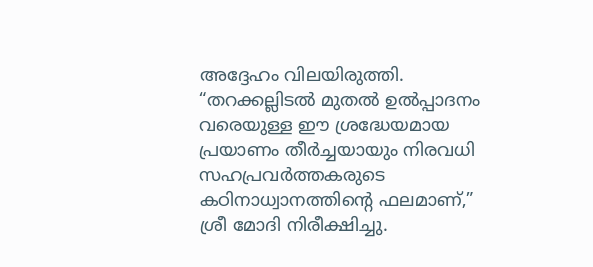അദ്ദേഹം വിലയിരുത്തി. “തറക്കല്ലിടൽ മുതൽ ഉൽപ്പാദനം വരെയുള്ള ഈ ശ്രദ്ധേയമായ പ്രയാണം തീർച്ചയായും നിരവധി സഹപ്രവർത്തകരുടെ കഠിനാധ്വാനത്തിന്റെ ഫലമാണ്,” ശ്രീ മോദി നിരീക്ഷിച്ചു.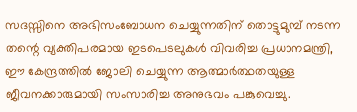സദസ്സിനെ അഭിസംബോധന ചെയ്യുന്നതിന് തൊട്ടുമുമ്പ് നടന്ന തന്റെ വ്യക്തിപരമായ ഇടപെടലുകൾ വിവരിച്ച പ്രധാനമന്ത്രി, ഈ കേന്ദ്രത്തിൽ ജോലി ചെയ്യുന്ന ആത്മാർത്ഥതയുള്ള ജീവനക്കാരുമായി സംസാരിച്ച അനുഭവം പങ്കുവെച്ചു.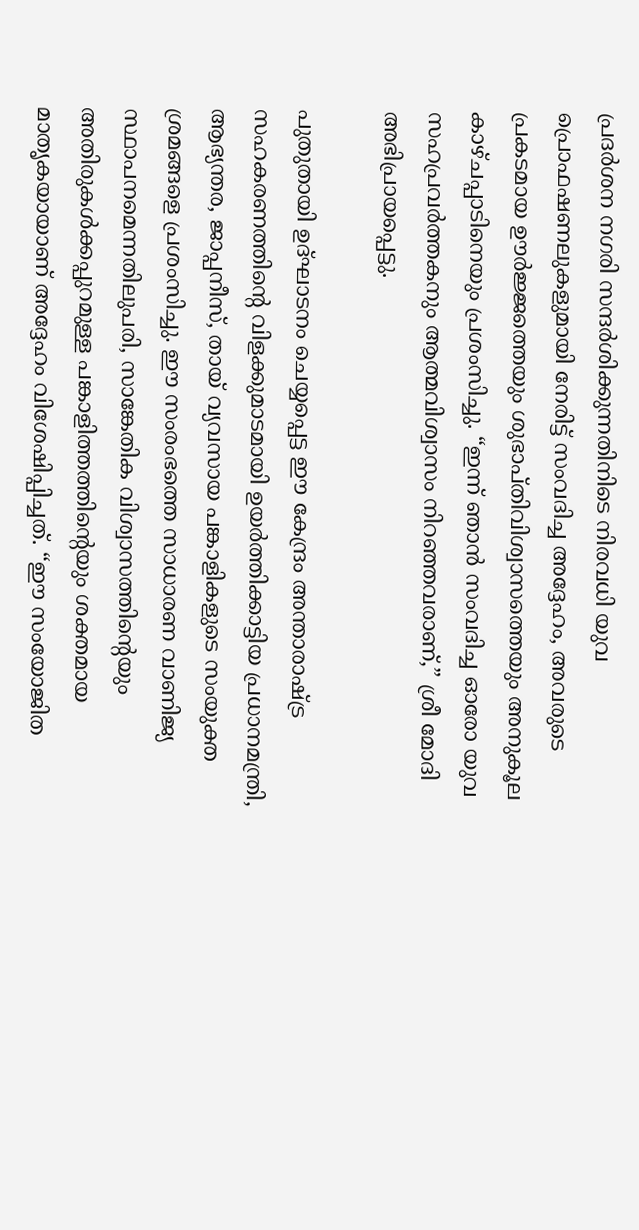പ്രദർശന നഗരി സന്ദർശിക്കുന്നതിനിടെ നിരവധി യുവ പ്രൊഫഷണലുകളുമായി നേരിട്ട് സംവദിച്ച അദ്ദേഹം, അവരുടെ പ്രകടമായ ഊർജ്ജത്തെയും ശുഭാപ്തിവിശ്വാസത്തെയും അനുകൂല  കാഴ്ചപ്പാടിനെയും പ്രശംസിച്ചു. “ഇന്ന് ഞാൻ സംവദിച്ച ഓരോ യുവ സഹപ്രവർത്തകനും ആത്മവിശ്വാസം നിറഞ്ഞവരാണ്,” ശ്രീ മോദി അഭിപ്രായപ്പെട്ടു.

പുതുതായി ഉദ്ഘാടനം ചെയ്യപ്പെട്ട ഈ കേന്ദ്രം അന്താരാഷ്ട്ര സഹകരണത്തിന്റെ വിളക്കുമാടമായി ഉയർത്തിക്കാട്ടിയ പ്രധാനമന്ത്രി, ആഭ്യന്തര, ജാപ്പനീസ്, തായ് വ്യവസായ പങ്കാളികളുടെ സംയുക്ത ശ്രമങ്ങളെ പ്രശംസിച്ചു. ഈ സംരംഭത്തെ സാധാരണ വാണിജ്യ സ്ഥാപനമെന്നതിലുപരി, സാങ്കേതിക വിശ്വാസത്തിന്റെയും അതിരുകൾക്കപ്പുറമുള്ള പങ്കാളിത്തത്തിന്റെയും ശക്തമായ മാതൃകയായാണ് അദ്ദേഹം വിശേഷിപ്പിച്ചത്. “ഈ സംയോജിത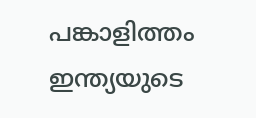പങ്കാളിത്തം ഇന്ത്യയുടെ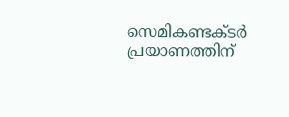സെമികണ്ടക്ടർ പ്രയാണത്തിന്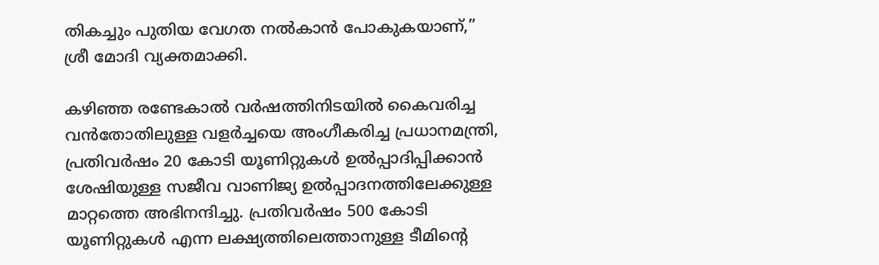തികച്ചും പുതിയ വേഗത നൽകാൻ പോകുകയാണ്,” ശ്രീ മോദി വ്യക്തമാക്കി.

കഴിഞ്ഞ രണ്ടേകാൽ വർഷത്തിനിടയിൽ കൈവരിച്ച വൻതോതിലുള്ള വളർച്ചയെ അംഗീകരിച്ച പ്രധാനമന്ത്രി, പ്രതിവർഷം 20 കോടി യൂണിറ്റുകൾ ഉൽപ്പാദിപ്പിക്കാൻ ശേഷിയുള്ള സജീവ വാണിജ്യ ഉൽപ്പാദനത്തിലേക്കുള്ള മാറ്റത്തെ അഭിനന്ദിച്ചു. പ്രതിവർഷം 500 കോടി യൂണിറ്റുകൾ എന്ന ലക്ഷ്യത്തിലെത്താനുള്ള ടീമിന്റെ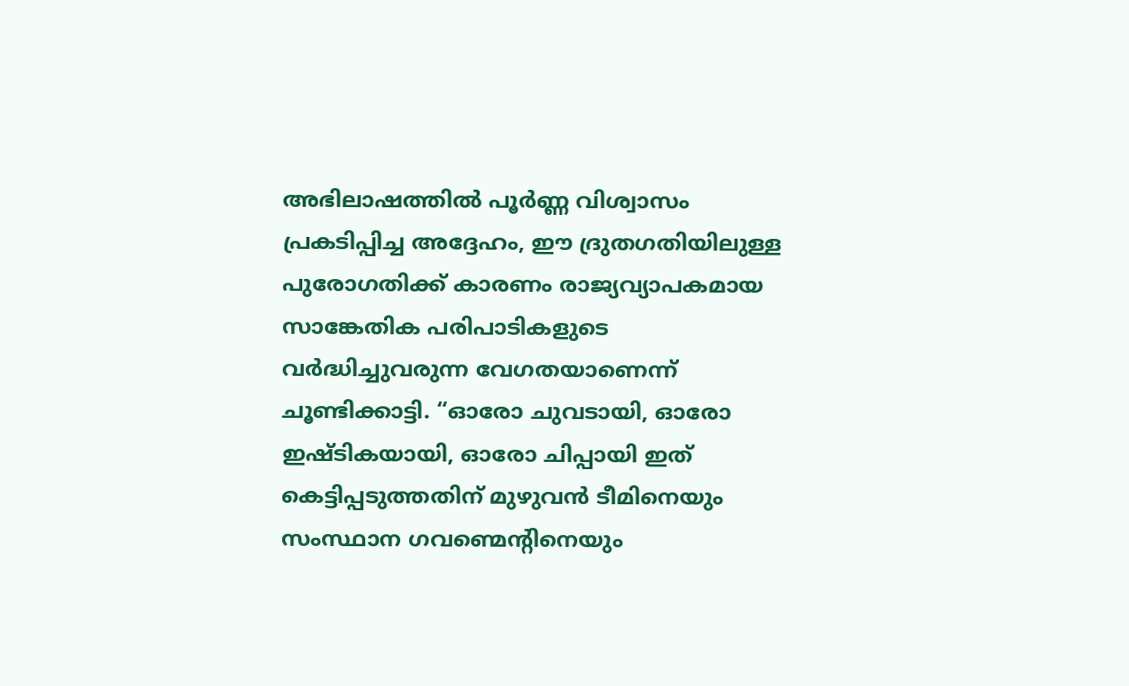അഭിലാഷത്തിൽ പൂർണ്ണ വിശ്വാസം പ്രകടിപ്പിച്ച അദ്ദേഹം, ഈ ദ്രുതഗതിയിലുള്ള പുരോഗതിക്ക് കാരണം രാജ്യവ്യാപകമായ സാങ്കേതിക പരിപാടികളുടെ വർദ്ധിച്ചുവരുന്ന വേഗതയാണെന്ന് ചൂണ്ടിക്കാട്ടി. “ഓരോ ചുവടായി, ഓരോ ഇഷ്ടികയായി, ഓരോ ചിപ്പായി ഇത് കെട്ടിപ്പടുത്തതിന് മുഴുവൻ ടീമിനെയും സംസ്ഥാന ഗവണ്മെന്റിനെയും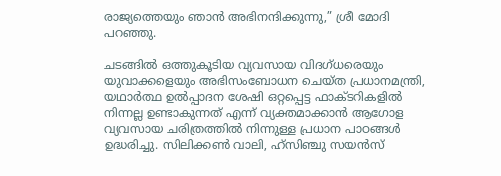രാജ്യത്തെയും ഞാൻ അഭിനന്ദിക്കുന്നു,” ശ്രീ മോദി പറഞ്ഞു.

ചടങ്ങിൽ ഒത്തുകൂടിയ വ്യവസായ വിദഗ്ധരെയും യുവാക്കളെയും അഭിസംബോധന ചെയ്ത പ്രധാനമന്ത്രി, യഥാർത്ഥ ഉൽപ്പാദന ശേഷി ഒറ്റപ്പെട്ട ഫാക്ടറികളിൽ നിന്നല്ല ഉണ്ടാകുന്നത് എന്ന് വ്യക്തമാക്കാൻ ആഗോള വ്യവസായ ചരിത്രത്തിൽ നിന്നുള്ള പ്രധാന പാഠങ്ങൾ ഉദ്ധരിച്ചു. സിലിക്കൺ വാലി, ഹ്സിഞ്ചു സയൻസ്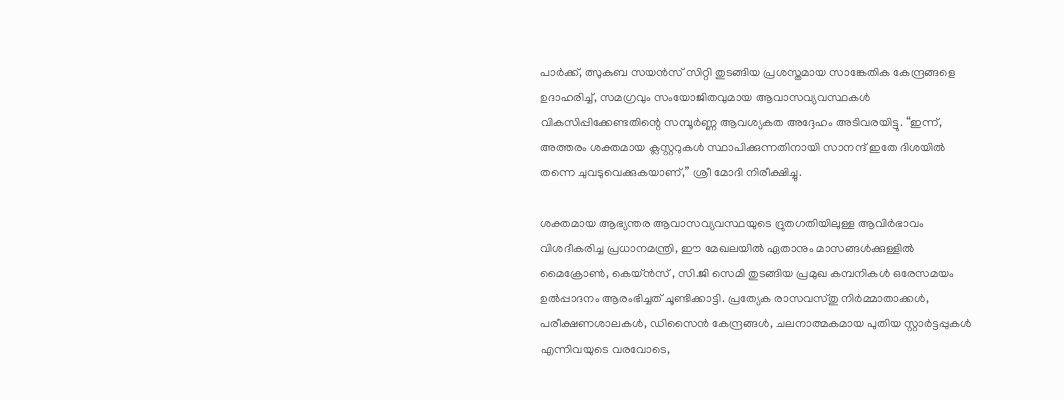പാർക്ക്, ത്സുകുബ സയൻസ് സിറ്റി തുടങ്ങിയ പ്രശസ്തമായ സാങ്കേതിക കേന്ദ്രങ്ങളെ ഉദാഹരിച്ച്, സമഗ്രവും സംയോജിതവുമായ ആവാസവ്യവസ്ഥകൾ വികസിപ്പിക്കേണ്ടതിന്റെ സമ്പൂർണ്ണ ആവശ്യകത അദ്ദേഹം അടിവരയിട്ടു. “ഇന്ന്, അത്തരം ശക്തമായ ക്ലസ്റ്ററുകൾ സ്ഥാപിക്കുന്നതിനായി സാനന്ദ് ഇതേ ദിശയിൽ തന്നെ ചുവടുവെക്കുകയാണ്,” ശ്രീ മോദി നിരീക്ഷിച്ചു.

ശക്തമായ ആഭ്യന്തര ആവാസവ്യവസ്ഥയുടെ ദ്രുതഗതിയിലുള്ള ആവിർഭാവം വിശദീകരിച്ച പ്രധാനമന്ത്രി, ഈ മേഖലയിൽ ഏതാനും മാസങ്ങൾക്കുള്ളിൽ മൈക്രോൺ, കെയ്ൻസ് , സി.ജി സെമി തുടങ്ങിയ പ്രമുഖ കമ്പനികൾ ഒരേസമയം ഉൽപ്പാദനം ആരംഭിച്ചത് ചൂണ്ടിക്കാട്ടി. പ്രത്യേക രാസവസ്തു നിർമ്മാതാക്കൾ, പരീക്ഷണശാലകൾ, ഡിസൈൻ കേന്ദ്രങ്ങൾ, ചലനാത്മകമായ പുതിയ സ്റ്റാർട്ടപ്പുകൾ എന്നിവയുടെ വരവോടെ,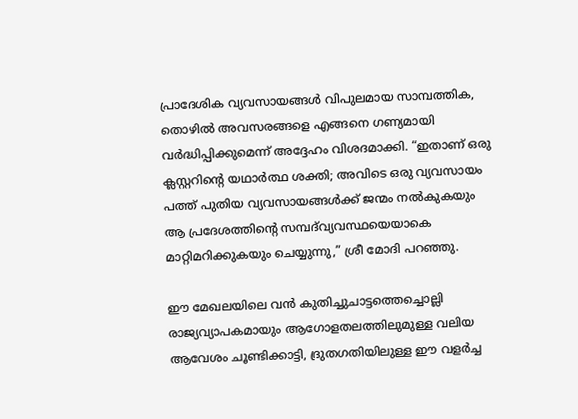പ്രാദേശിക വ്യവസായങ്ങൾ വിപുലമായ സാമ്പത്തിക, തൊഴിൽ അവസരങ്ങളെ എങ്ങനെ ഗണ്യമായി വർദ്ധിപ്പിക്കുമെന്ന് അദ്ദേഹം വിശദമാക്കി. “ഇതാണ് ഒരു ക്ലസ്റ്ററിന്റെ യഥാർത്ഥ ശക്തി; അവിടെ ഒരു വ്യവസായം പത്ത് പുതിയ വ്യവസായങ്ങൾക്ക് ജന്മം നൽകുകയും ആ പ്രദേശത്തിന്റെ സമ്പദ്‌വ്യവസ്ഥയെയാകെ മാറ്റിമറിക്കുകയും ചെയ്യുന്നു,” ശ്രീ മോദി പറഞ്ഞു.

ഈ മേഖലയിലെ വൻ കുതിച്ചുചാട്ടത്തെച്ചൊല്ലി രാജ്യവ്യാപകമായും ആഗോളതലത്തിലുമുള്ള വലിയ ആവേശം ചൂണ്ടിക്കാട്ടി, ദ്രുതഗതിയിലുള്ള ഈ വളർച്ച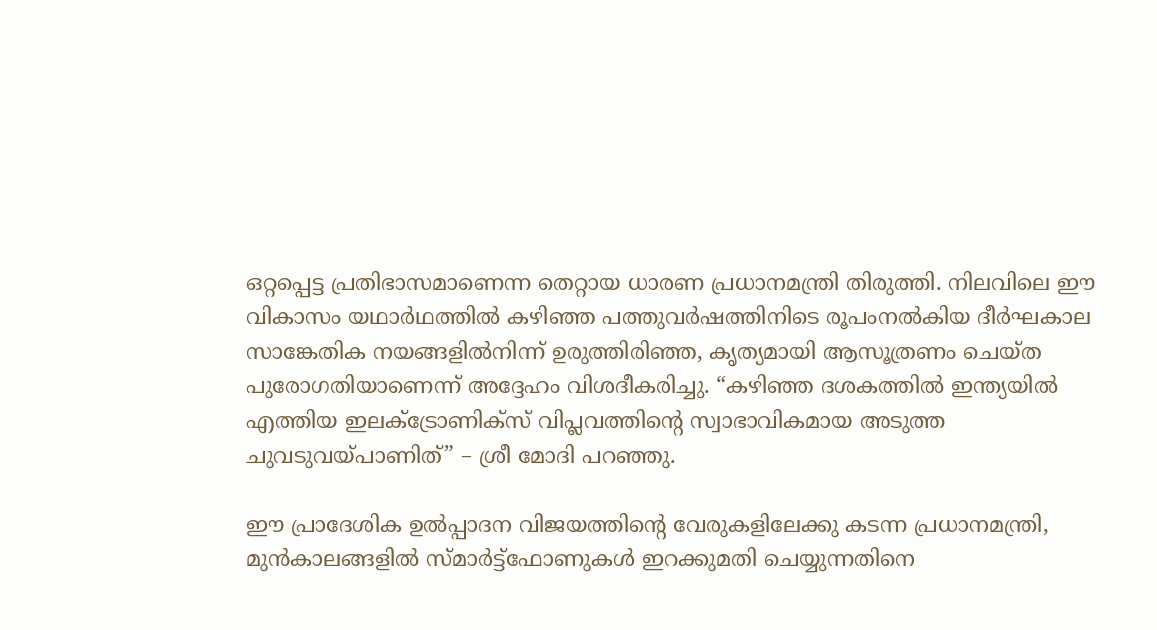ഒറ്റപ്പെട്ട പ്രതിഭാസമാണെന്ന തെറ്റായ ധാരണ പ്രധാനമന്ത്രി തിരുത്തി. നിലവിലെ ഈ വികാസം യഥാർഥത്തിൽ കഴിഞ്ഞ പത്തുവർഷത്തിനിടെ രൂപംനൽകിയ ദീർഘകാല സാങ്കേതിക നയങ്ങളിൽനിന്ന് ഉരുത്തിരിഞ്ഞ, കൃത്യമായി ആസൂത്രണം ചെയ്ത പുരോഗതിയാണെന്ന് അദ്ദേഹം വിശദീകരിച്ചു. “കഴിഞ്ഞ ദശകത്തിൽ ഇന്ത്യയിൽ എത്തിയ ഇലക്ട്രോണിക്സ് വിപ്ലവത്തിന്റെ സ്വാഭാവികമായ അടുത്ത ചുവടുവയ്പാണിത്” – ശ്രീ മോദി പറഞ്ഞു.

ഈ പ്രാദേശിക ഉൽപ്പാദന വിജയത്തിന്റെ വേരുകളിലേക്കു കടന്ന പ്രധാനമന്ത്രി, മുൻകാലങ്ങളിൽ സ്മാർട്ട്ഫോണുകൾ ഇറക്കുമതി ചെയ്യുന്നതിനെ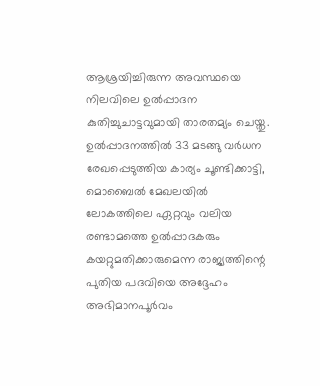ആശ്രയിച്ചിരുന്ന അവസ്ഥയെ നിലവിലെ ഉൽപ്പാദന കുതിച്ചുചാട്ടവുമായി താരതമ്യം ചെയ്തു. ഉൽപ്പാദനത്തിൽ 33 മടങ്ങു വർധന രേഖപ്പെടുത്തിയ കാര്യം ചൂണ്ടിക്കാട്ടി, മൊബൈൽ മേഖലയിൽ ലോകത്തിലെ ഏറ്റവും വലിയ രണ്ടാമത്തെ ഉൽപ്പാദകരും കയറ്റുമതിക്കാരുമെന്ന രാജ്യത്തിന്റെ പുതിയ പദവിയെ അദ്ദേഹം അഭിമാനപൂർവം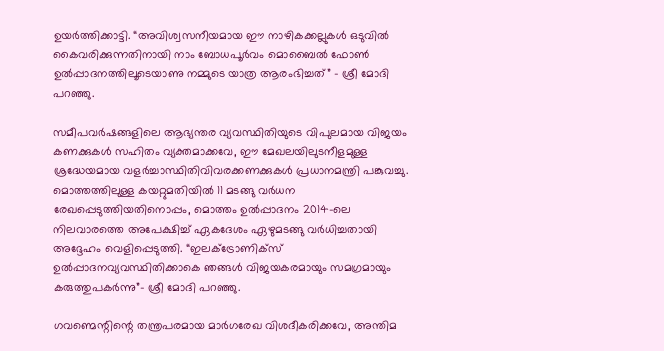ഉയർത്തിക്കാട്ടി. “അവിശ്വസനീയമായ ഈ നാഴികക്കല്ലുകൾ ഒടുവിൽ കൈവരിക്കുന്നതിനായി നാം ബോധപൂർവം മൊബൈൽ ഫോൺ ഉൽപ്പാദനത്തിലൂടെയാണു നമ്മുടെ യാത്ര ആരംഭിച്ചത്” – ശ്രീ മോദി പറഞ്ഞു.

സമീപവർഷങ്ങളിലെ ആഭ്യന്തര വ്യവസ്ഥിതിയുടെ വിപുലമായ വിജയം കണക്കുകൾ സഹിതം വ്യക്തമാക്കവേ, ഈ മേഖലയിലുടനീളമുള്ള ശ്രദ്ധേയമായ വളർച്ചാസ്ഥിതിവിവരക്കണക്കുകൾ പ്രധാനമന്ത്രി പങ്കുവച്ചു. മൊത്തത്തിലുള്ള കയറ്റുമതിയിൽ 11 മടങ്ങു വർധന രേഖപ്പെടുത്തിയതിനൊപ്പം, മൊത്തം ഉൽപ്പാദനം 2014-ലെ നിലവാരത്തെ അപേക്ഷിച്ച് ഏകദേശം ഏഴുമടങ്ങു വർധിച്ചതായി അദ്ദേഹം വെളിപ്പെടുത്തി. “ഇലക്ട്രോണിക്സ് ഉൽപ്പാദനവ്യവസ്ഥിതിക്കാകെ ഞങ്ങൾ വിജയകരമായും സമഗ്രമായും  കരുത്തുപകർന്നു”- ശ്രീ മോദി പറഞ്ഞു.

ഗവണ്മെന്റിന്റെ തന്ത്രപരമായ മാർഗരേഖ വിശദീകരിക്കവേ, അന്തിമ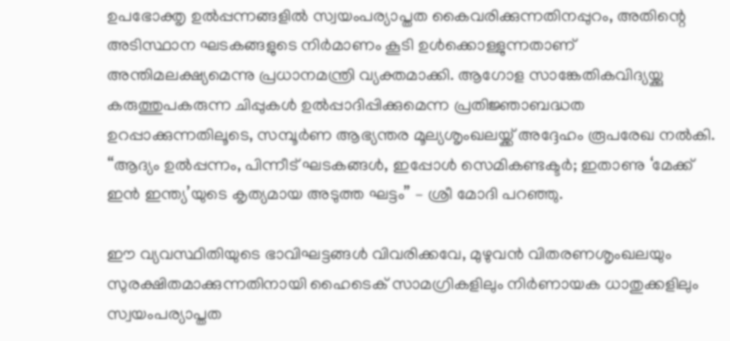ഉപഭോക്തൃ ഉൽപ്പന്നങ്ങളിൽ സ്വയംപര്യാപ്തത കൈവരിക്കുന്നതിനപ്പുറം, അതിന്റെ അടിസ്ഥാന ഘടകങ്ങളുടെ നിർമാണം കൂടി ഉൾക്കൊള്ളുന്നതാണ് അന്തിമലക്ഷ്യമെന്നു പ്രധാനമന്ത്രി വ്യക്തമാക്കി. ആഗോള സാങ്കേതികവിദ്യയ്ക്കു കരുത്തുപകരുന്ന ചിപ്പുകൾ ഉൽപ്പാദിപ്പിക്കുമെന്ന പ്രതിജ്ഞാബദ്ധത ഉറപ്പാക്കുന്നതിലൂടെ, സമ്പൂർണ ആഭ്യന്തര മൂല്യശൃംഖലയ്ക്ക് അദ്ദേഹം രൂപരേഖ നൽകി. “ആദ്യം ഉൽപ്പന്നം, പിന്നീട് ഘടകങ്ങൾ, ഇപ്പോൾ സെമികണ്ടക്ടർ; ഇതാണു ‘മേക്ക് ഇൻ ഇന്ത്യ’യുടെ കൃത്യമായ അടുത്ത ഘട്ടം” – ശ്രീ മോദി പറഞ്ഞു.

ഈ വ്യവസ്ഥിതിയുടെ ഭാവിഘട്ടങ്ങൾ വിവരിക്കവേ, മുഴുവൻ വിതരണശൃംഖലയും സുരക്ഷിതമാക്കുന്നതിനായി ഹൈടെക് സാമഗ്രികളിലും നിർണായക ധാതുക്കളിലും സ്വയംപര്യാപ്തത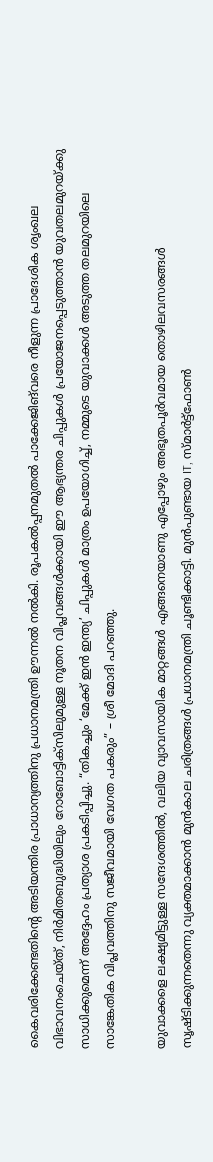കൈവരിക്കേണ്ടതിന്റെ അടിയന്തിര പ്രാധാന്യത്തിനു പ്രധാനമന്ത്രി ഊന്നൽ നൽകി. രൂപകൽപ്പനമുതൽ പാക്കേജിങ്‌വരെ നീളുന്ന പ്രാദേശിക ശൃംഖല വിഭാവനംചെയ്ത്, നിർമിതബുദ്ധിയിലും റോബോട്ടിക്സിലുമുള്ള നൂതന വിപ്ലവങ്ങൾക്കായി ഈ ആഭ്യന്തര ചിപ്പുകൾ പ്രയോജനപ്പെടുത്താൻ യുവതലമുറയ്ക്കു സാധിക്കുമെന്ന് അദ്ദേഹം പ്രത്യാശ പ്രകടിപ്പിച്ചു. “തികച്ചും ‘മേക്ക് ഇൻ ഇന്ത്യ’ ചിപ്പുകൾ മാത്രം ഉപയോഗിച്ച്, നമ്മുടെ യുവാക്കൾ അടുത്ത തലമുറയിലെ സാങ്കേതിക വിപ്ലവത്തിനു സജീവമായി വേഗത പകരും” – ശ്രീ മോദി പറഞ്ഞു.

യുവാക്കളെ ലക്ഷ്യമിട്ടുള്ള സന്ദേശത്തിൽ, വലിയ വ്യാവസായിക മാറ്റങ്ങൾ എങ്ങനെയാണു എപ്പോഴും അഭൂതപൂർവമായ തൊഴിലവസരങ്ങൾ സൃഷ്ടിക്കുന്നതെന്നു വ്യക്തമാക്കാൻ മുൻകാല ചരിത്രങ്ങൾ പ്രധാനമന്ത്രി ചൂണ്ടിക്കാട്ടി. മുൻപുണ്ടായ IT, സ്മാർട്ട്ഫോൺ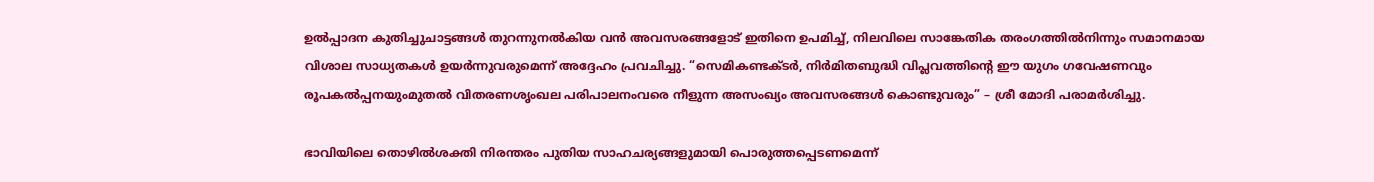ഉൽപ്പാദന കുതിച്ചുചാട്ടങ്ങൾ തുറന്നുനൽകിയ വൻ അവസരങ്ങളോട് ഇതിനെ ഉപമിച്ച്, നിലവിലെ സാങ്കേതിക തരംഗത്തിൽനിന്നും സമാനമായ വിശാല സാധ്യതകൾ ഉയർന്നുവരുമെന്ന് അദ്ദേഹം പ്രവചിച്ചു. “സെമികണ്ടക്ടർ, നിർമിതബുദ്ധി വിപ്ലവത്തിന്റെ ഈ യുഗം ഗവേഷണവും രൂപകൽപ്പനയുംമുതൽ വിതരണശൃംഖല പരിപാലനംവരെ നീളുന്ന അസംഖ്യം അവസരങ്ങൾ കൊണ്ടുവരും” – ശ്രീ മോദി പരാമർശിച്ചു.

ഭാവിയിലെ തൊഴിൽശക്തി നിരന്തരം പുതിയ സാഹചര്യങ്ങളുമായി പൊരുത്തപ്പെടണമെന്ന്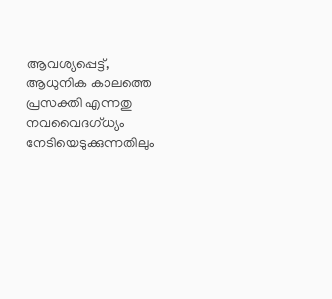ആവശ്യപ്പെട്ട്, ആധുനിക കാലത്തെ പ്രസക്തി എന്നതു നവവൈദഗ്ധ്യം നേടിയെടുക്കുന്നതിലും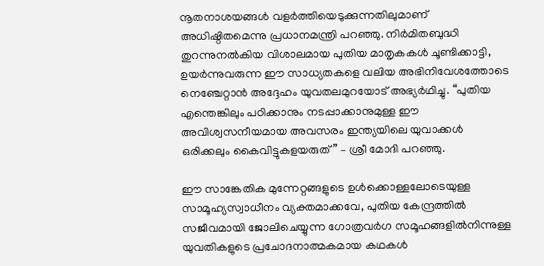നൂതനാശയങ്ങൾ വളർത്തിയെടുക്കുന്നതിലുമാണ് അധിഷ്ഠിതമെന്നു പ്രധാനമന്ത്രി പറഞ്ഞു. നിർമിതബുദ്ധി തുറന്നുനൽകിയ വിശാലമായ പുതിയ മാതൃകകൾ ചൂണ്ടിക്കാട്ടി, ഉയർന്നുവരുന്ന ഈ സാധ്യതകളെ വലിയ അഭിനിവേശത്തോടെ നെഞ്ചേറ്റാൻ അദ്ദേഹം യുവതലമുറയോട് അഭ്യർഥിച്ചു. “പുതിയ എന്തെങ്കിലും പഠിക്കാനും നടപ്പാക്കാനുമുള്ള ഈ അവിശ്വസനീയമായ അവസരം ഇന്ത്യയിലെ യുവാക്കൾ ഒരിക്കലും കൈവിട്ടുകളയരുത്” – ശ്രീ മോദി പറഞ്ഞു.

ഈ സാങ്കേതിക മുന്നേറ്റങ്ങളുടെ ഉൾക്കൊള്ളലോടെയുള്ള സാമൂഹ്യസ്വാധീനം വ്യക്തമാക്കവേ, പുതിയ കേന്ദ്രത്തിൽ സജീവമായി ജോലിചെയ്യുന്ന ഗോത്രവർഗ സമൂഹങ്ങളിൽനിന്നുള്ള യുവതികളുടെ പ്രചോദനാത്മകമായ കഥകൾ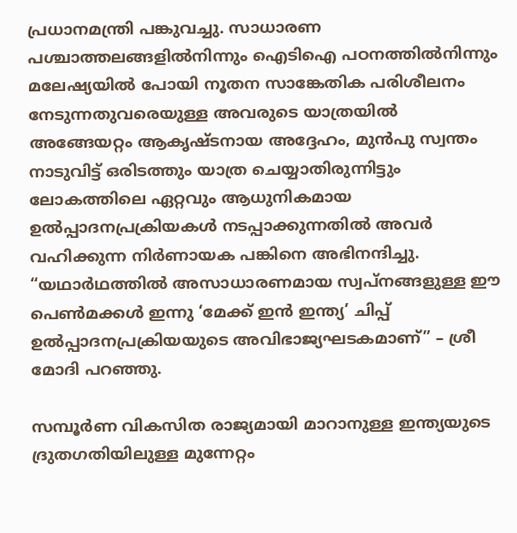പ്രധാനമന്ത്രി പങ്കുവച്ചു. സാധാരണ പശ്ചാത്തലങ്ങളിൽനിന്നും ഐടിഐ പഠനത്തിൽനിന്നും മലേഷ്യയിൽ പോയി നൂതന സാങ്കേതിക പരിശീലനം നേടുന്നതുവരെയുള്ള അവരുടെ യാത്രയിൽ അങ്ങേയറ്റം ആകൃഷ്ടനായ അദ്ദേഹം, മുൻപു സ്വന്തം നാടുവിട്ട് ഒരിടത്തും യാത്ര ചെയ്യാതിരുന്നിട്ടും ലോകത്തിലെ ഏറ്റവും ആധുനികമായ ഉൽപ്പാദനപ്രക്രിയകൾ നടപ്പാക്കുന്നതിൽ അവർ വഹിക്കുന്ന നിർണായക പങ്കിനെ അഭിനന്ദിച്ചു. “യഥാർഥത്തിൽ അസാധാരണമായ സ്വപ്നങ്ങളുള്ള ഈ പെൺമക്കൾ ഇന്നു ‘മേക്ക് ഇൻ ഇന്ത്യ’ ചിപ്പ് ഉൽപ്പാദനപ്രക്രിയയുടെ അവിഭാജ്യഘടകമാണ്” – ശ്രീ മോദി പറഞ്ഞു.

സമ്പൂർണ വികസിത രാജ്യമായി മാറാനുള്ള ഇന്ത്യയുടെ ദ്രുതഗതിയിലുള്ള മുന്നേറ്റം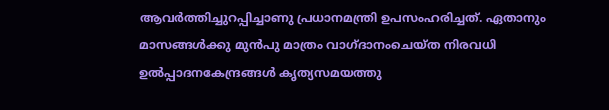ആവർത്തിച്ചുറപ്പിച്ചാണു പ്രധാനമന്ത്രി ഉപസംഹരിച്ചത്. ഏതാനും മാസങ്ങൾക്കു മുൻപു മാത്രം വാഗ്ദാനംചെയ്ത നിരവധി ഉൽപ്പാദനകേന്ദ്രങ്ങൾ കൃത്യസമയത്തു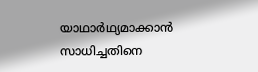യാഥാർഥ്യമാക്കാൻ സാധിച്ചതിനെ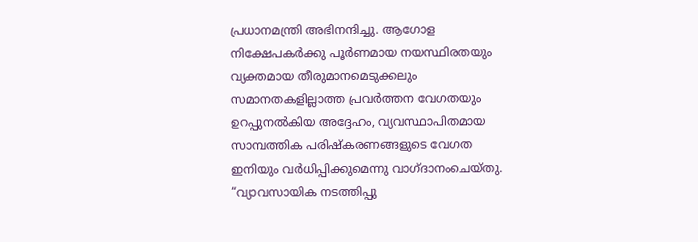പ്രധാനമന്ത്രി അഭിനന്ദിച്ചു. ആഗോള നിക്ഷേപകർക്കു പൂർണമായ നയസ്ഥിരതയും വ്യക്തമായ തീരുമാനമെടുക്കലും സമാനതകളില്ലാത്ത പ്രവർത്തന വേഗതയും ഉറപ്പുനൽകിയ അദ്ദേഹം, വ്യവസ്ഥാപിതമായ സാമ്പത്തിക പരിഷ്കരണങ്ങളുടെ വേഗത ഇനിയും വർധിപ്പിക്കുമെന്നു വാഗ്ദാനംചെയ്തു. “വ്യാവസായിക നടത്തിപ്പു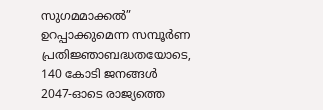സുഗമമാക്കൽ” ഉറപ്പാക്കുമെന്ന സമ്പൂർണ പ്രതിജ്ഞാബദ്ധതയോടെ, 140 കോടി ജനങ്ങൾ 2047-ഓടെ രാജ്യത്തെ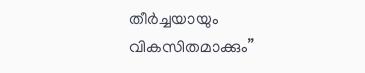തീർച്ചയായും വികസിതമാക്കും”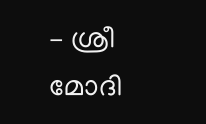– ശ്രീ മോദി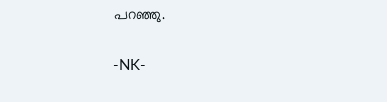പറഞ്ഞു.

-NK-